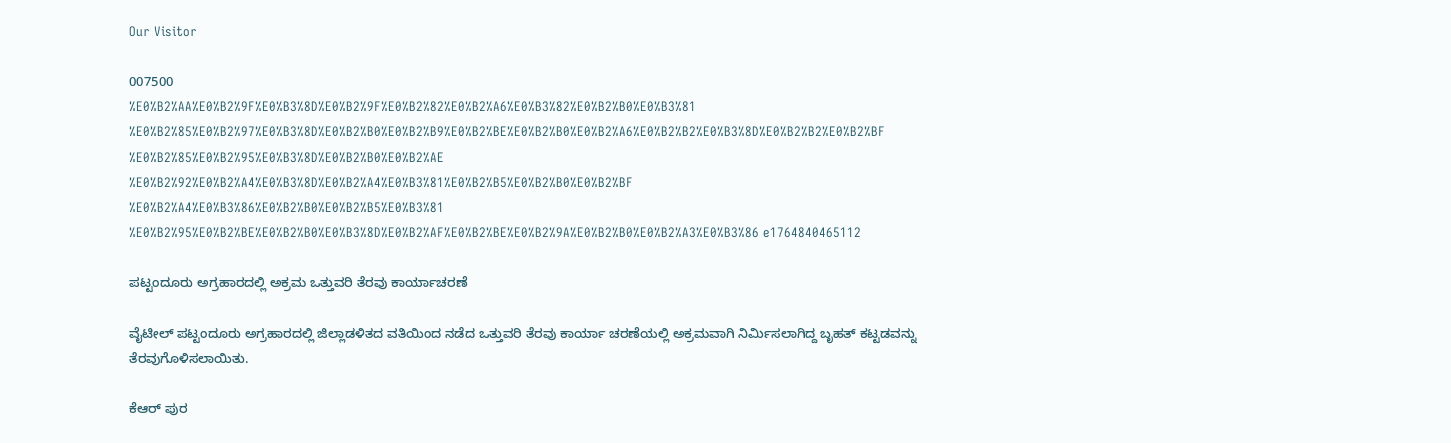Our Visitor

007500
%E0%B2%AA%E0%B2%9F%E0%B3%8D%E0%B2%9F%E0%B2%82%E0%B2%A6%E0%B3%82%E0%B2%B0%E0%B3%81 %E0%B2%85%E0%B2%97%E0%B3%8D%E0%B2%B0%E0%B2%B9%E0%B2%BE%E0%B2%B0%E0%B2%A6%E0%B2%B2%E0%B3%8D%E0%B2%B2%E0%B2%BF %E0%B2%85%E0%B2%95%E0%B3%8D%E0%B2%B0%E0%B2%AE %E0%B2%92%E0%B2%A4%E0%B3%8D%E0%B2%A4%E0%B3%81%E0%B2%B5%E0%B2%B0%E0%B2%BF %E0%B2%A4%E0%B3%86%E0%B2%B0%E0%B2%B5%E0%B3%81 %E0%B2%95%E0%B2%BE%E0%B2%B0%E0%B3%8D%E0%B2%AF%E0%B2%BE%E0%B2%9A%E0%B2%B0%E0%B2%A3%E0%B3%86 e1764840465112

ಪಟ್ಟಂದೂರು ಅಗ್ರಹಾರದಲ್ಲಿ ಅಕ್ರಮ ಒತ್ತುವರಿ ತೆರವು ಕಾರ್ಯಾಚರಣೆ

ವೈಟೀಲ್ ಪಟ್ಟಂದೂರು ಅಗ್ರಹಾರದಲ್ಲಿ ಜಿಲ್ಲಾಡಳಿತದ ವತಿಯಿಂದ ನಡೆದ ಒತ್ತುವರಿ ತೆರವು ಕಾರ್ಯಾ ಚರಣೆಯಲ್ಲಿ ಅಕ್ರಮವಾಗಿ ನಿರ್ಮಿಸಲಾಗಿದ್ದ ಬೃಹತ್ ಕಟ್ಟಡವನ್ನು ತೆರವುಗೊಳಿಸಲಾಯಿತು.

ಕೆಆರ್ ಪುರ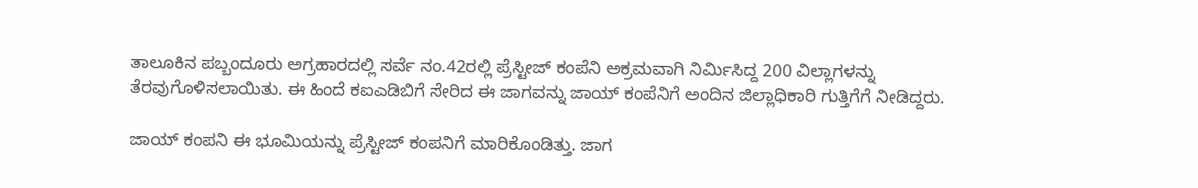ತಾಲೂಕಿನ ಪಬ್ಬಂದೂರು ಅಗ್ರಹಾರದಲ್ಲಿ ಸರ್ವೆ ನಂ.42ರಲ್ಲಿ ಪ್ರೆಸ್ಟೀಜ್ ಕಂಪೆನಿ ಅಕ್ರಮವಾಗಿ ನಿರ್ಮಿಸಿದ್ದ 200 ವಿಲ್ಲಾಗಳನ್ನು ತೆರವುಗೊಳಿಸಲಾಯಿತು. ಈ ಹಿಂದೆ ಕಐಎಡಿಬಿಗೆ ಸೇರಿದ ಈ ಜಾಗವನ್ನು ಜಾಯ್ ಕಂಪೆನಿಗೆ ಅಂದಿನ ಜಿಲ್ಲಾಧಿಕಾರಿ ಗುತ್ತಿಗೆಗೆ ನೀಡಿದ್ದರು.

ಜಾಯ್ ಕಂಪನಿ ಈ ಭೂಮಿಯನ್ನು ಪ್ರೆಸ್ಟೀಜ್ ಕಂಪನಿಗೆ ಮಾರಿಕೊಂಡಿತ್ತು. ಜಾಗ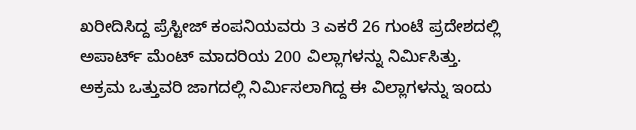ಖರೀದಿಸಿದ್ದ ಪ್ರೆಸ್ಟೀಜ್ ಕಂಪನಿಯವರು 3 ಎಕರೆ 26 ಗುಂಟೆ ಪ್ರದೇಶದಲ್ಲಿ ಅಪಾರ್ಟ್ ಮೆಂಟ್ ಮಾದರಿಯ 200 ವಿಲ್ಲಾಗಳನ್ನು ನಿರ್ಮಿಸಿತ್ತು. ಅಕ್ರಮ ಒತ್ತುವರಿ ಜಾಗದಲ್ಲಿ ನಿರ್ಮಿಸಲಾಗಿದ್ದ ಈ ವಿಲ್ಲಾಗಳನ್ನು ಇಂದು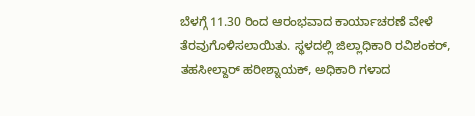ಬೆಳಗ್ಗೆ 11.30 ರಿಂದ ಆರಂಭವಾದ ಕಾರ್ಯಾಚರಣೆ ವೇಳೆ ತೆರವುಗೊಳಿಸಲಾಯಿತು. ಸ್ಥಳದಲ್ಲಿ ಜಿಲ್ಲಾಧಿಕಾರಿ ರವಿಶಂಕರ್, ತಹಸೀಲ್ದಾರ್ ಹರೀಶ್ನಾಯಕ್, ಅಧಿಕಾರಿ ಗಳಾದ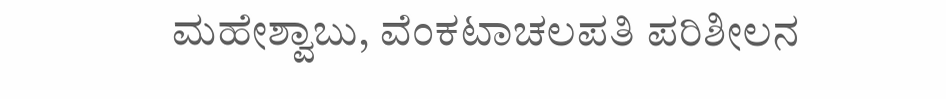ಮಹೇಶ್ವಾಬು, ವೆಂಕಟಾಚಲಪತಿ ಪರಿಶೀಲನ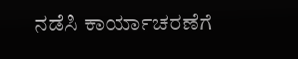ನಡೆಸಿ ಕಾರ್ಯಾಚರಣೆಗೆ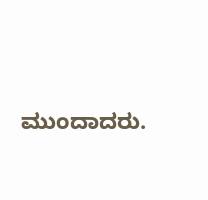ಮುಂದಾದರು.